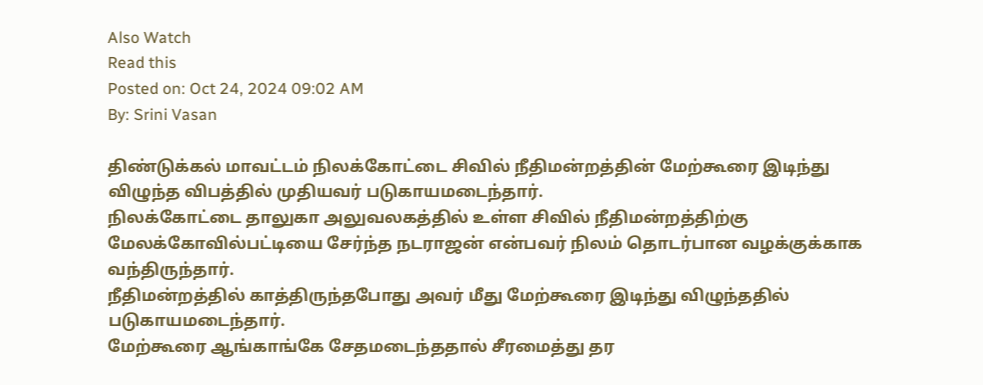Also Watch
Read this
Posted on: Oct 24, 2024 09:02 AM
By: Srini Vasan

திண்டுக்கல் மாவட்டம் நிலக்கோட்டை சிவில் நீதிமன்றத்தின் மேற்கூரை இடிந்து விழுந்த விபத்தில் முதியவர் படுகாயமடைந்தார்.
நிலக்கோட்டை தாலுகா அலுவலகத்தில் உள்ள சிவில் நீதிமன்றத்திற்கு மேலக்கோவில்பட்டியை சேர்ந்த நடராஜன் என்பவர் நிலம் தொடர்பான வழக்குக்காக வந்திருந்தார்.
நீதிமன்றத்தில் காத்திருந்தபோது அவர் மீது மேற்கூரை இடிந்து விழுந்ததில் படுகாயமடைந்தார்.
மேற்கூரை ஆங்காங்கே சேதமடைந்ததால் சீரமைத்து தர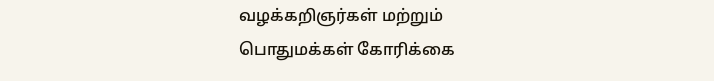வழக்கறிஞர்கள் மற்றும் பொதுமக்கள் கோரிக்கை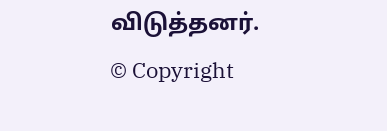விடுத்தனர்.
© Copyright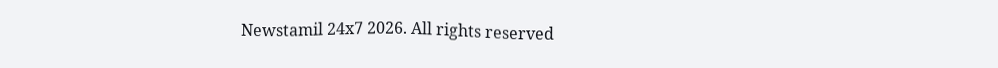Newstamil 24x7 2026. All rights reserved